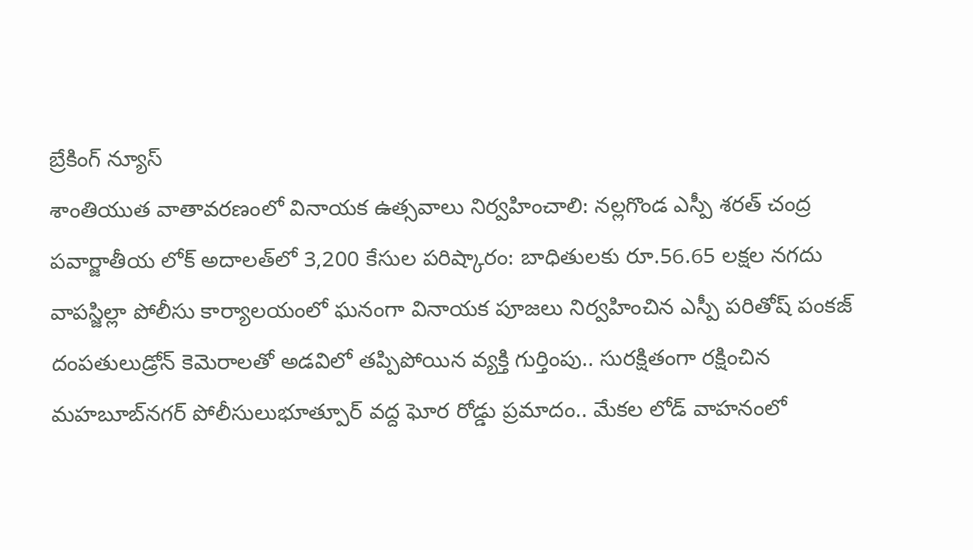బ్రేకింగ్ న్యూస్
శాంతియుత వాతావరణంలో వినాయక ఉత్సవాలు నిర్వహించాలి: నల్లగొండ ఎస్పీ శరత్ చంద్ర పవార్జాతీయ లోక్ అదాలత్‌లో 3,200 కేసుల పరిష్కారం: బాధితులకు రూ.56.65 లక్షల నగదు వాపస్జిల్లా పోలీసు కార్యాలయంలో ఘనంగా వినాయక పూజలు నిర్వహించిన ఎస్పీ పరితోష్ పంకజ్ దంపతులుడ్రోన్ కెమెరాలతో అడవిలో తప్పిపోయిన వ్యక్తి గుర్తింపు.. సురక్షితంగా రక్షించిన మహబూబ్‌నగర్ పోలీసులుభూత్పూర్ వద్ద ఘోర రోడ్డు ప్రమాదం.. మేకల లోడ్ వాహనంలో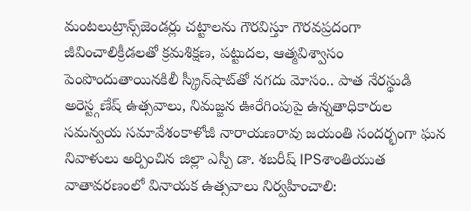మంటలుట్రాన్స్‌జెండర్లు చట్టాలను గౌరవిస్తూ గౌరవప్రదంగా జీవించాలిక్రీడలతో క్రమశిక్షణ, పట్టుదల, ఆత్మవిశ్వాసం పెంపొందుతాయినకిలీ స్క్రీన్‌షాట్‌తో నగదు మోసం.. పాత నేరస్థుడి అరెస్ట్గణేష్ ఉత్సవాలు, నిమజ్జన ఊరేగింపుపై ఉన్నతాధికారుల సమన్వయ సమావేశంకాళోజీ నారాయణరావు జయంతి సందర్భంగా ఘన నివాళులు అర్పించిన జిల్లా ఎస్పీ డా. శబరీష్ IPSశాంతియుత వాతావరణంలో వినాయక ఉత్సవాలు నిర్వహించాలి: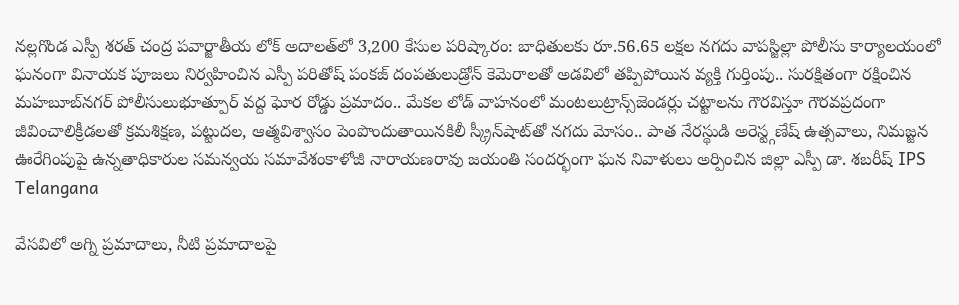నల్లగొండ ఎస్పీ శరత్ చంద్ర పవార్జాతీయ లోక్ అదాలత్‌లో 3,200 కేసుల పరిష్కారం: బాధితులకు రూ.56.65 లక్షల నగదు వాపస్జిల్లా పోలీసు కార్యాలయంలో ఘనంగా వినాయక పూజలు నిర్వహించిన ఎస్పీ పరితోష్ పంకజ్ దంపతులుడ్రోన్ కెమెరాలతో అడవిలో తప్పిపోయిన వ్యక్తి గుర్తింపు.. సురక్షితంగా రక్షించిన మహబూబ్‌నగర్ పోలీసులుభూత్పూర్ వద్ద ఘోర రోడ్డు ప్రమాదం.. మేకల లోడ్ వాహనంలో మంటలుట్రాన్స్‌జెండర్లు చట్టాలను గౌరవిస్తూ గౌరవప్రదంగా జీవించాలిక్రీడలతో క్రమశిక్షణ, పట్టుదల, ఆత్మవిశ్వాసం పెంపొందుతాయినకిలీ స్క్రీన్‌షాట్‌తో నగదు మోసం.. పాత నేరస్థుడి అరెస్ట్గణేష్ ఉత్సవాలు, నిమజ్జన ఊరేగింపుపై ఉన్నతాధికారుల సమన్వయ సమావేశంకాళోజీ నారాయణరావు జయంతి సందర్భంగా ఘన నివాళులు అర్పించిన జిల్లా ఎస్పీ డా. శబరీష్ IPS
Telangana

వేసవిలో అగ్ని ప్రమాదాలు, నీటి ప్రమాదాలపై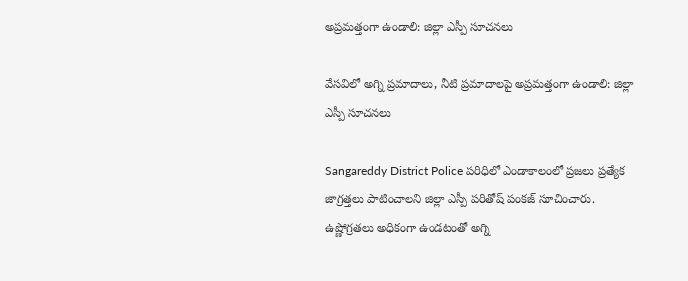అప్రమత్తంగా ఉండాలి: జిల్లా ఎస్పీ సూచనలు

వేసవిలో అగ్ని ప్రమాదాలు, నీటి ప్రమాదాలపై అప్రమత్తంగా ఉండాలి: జిల్లా ఎస్పీ సూచనలు

Sangareddy District Police పరిధిలో ఎండాకాలంలో ప్రజలు ప్రత్యేక జాగ్రత్తలు పాటించాలని జిల్లా ఎస్పీ పరితోష్ పంకజ్ సూచించారు. ఉష్ణోగ్రతలు అధికంగా ఉండటంతో అగ్ని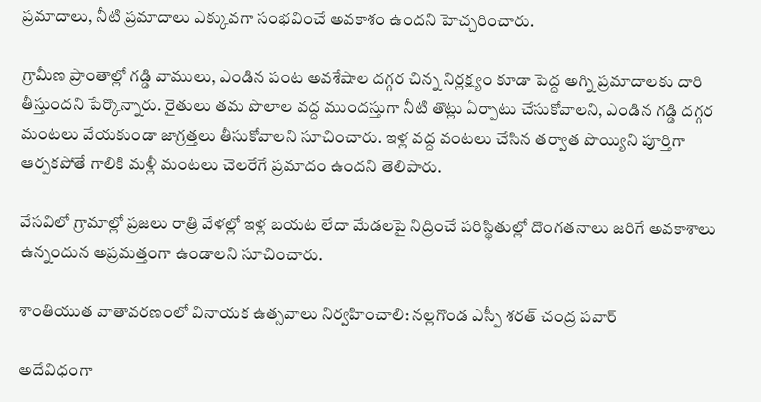ప్రమాదాలు, నీటి ప్రమాదాలు ఎక్కువగా సంభవించే అవకాశం ఉందని హెచ్చరించారు.

గ్రామీణ ప్రాంతాల్లో గడ్డి వాములు, ఎండిన పంట అవశేషాల దగ్గర చిన్న నిర్లక్ష్యం కూడా పెద్ద అగ్ని ప్రమాదాలకు దారి తీస్తుందని పేర్కొన్నారు. రైతులు తమ పొలాల వద్ద ముందస్తుగా నీటి తొట్లు ఏర్పాటు చేసుకోవాలని, ఎండిన గడ్డి దగ్గర మంటలు వేయకుండా జాగ్రత్తలు తీసుకోవాలని సూచించారు. ఇళ్ల వద్ద వంటలు చేసిన తర్వాత పొయ్యిని పూర్తిగా ఆర్పకపోతే గాలికి మళ్లీ మంటలు చెలరేగే ప్రమాదం ఉందని తెలిపారు.

వేసవిలో గ్రామాల్లో ప్రజలు రాత్రి వేళల్లో ఇళ్ల బయట లేదా మేడలపై నిద్రించే పరిస్థితుల్లో దొంగతనాలు జరిగే అవకాశాలు ఉన్నందున అప్రమత్తంగా ఉండాలని సూచించారు.

శాంతియుత వాతావరణంలో వినాయక ఉత్సవాలు నిర్వహించాలి: నల్లగొండ ఎస్పీ శరత్ చంద్ర పవార్

అదేవిధంగా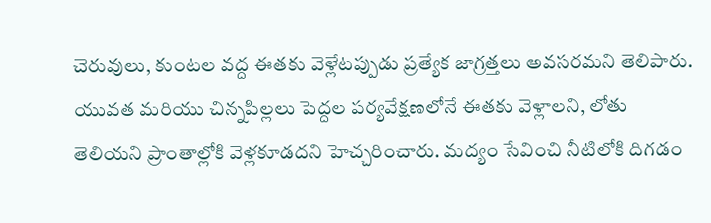చెరువులు, కుంటల వద్ద ఈతకు వెళ్లేటప్పుడు ప్రత్యేక జాగ్రత్తలు అవసరమని తెలిపారు. యువత మరియు చిన్నపిల్లలు పెద్దల పర్యవేక్షణలోనే ఈతకు వెళ్లాలని, లోతు తెలియని ప్రాంతాల్లోకి వెళ్లకూడదని హెచ్చరించారు. మద్యం సేవించి నీటిలోకి దిగడం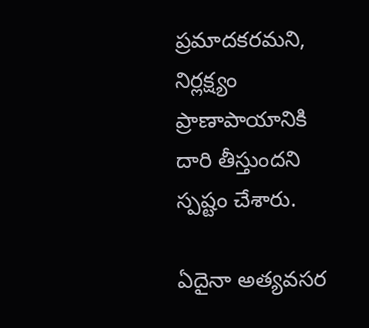ప్రమాదకరమని, నిర్లక్ష్యం ప్రాణాపాయానికి దారి తీస్తుందని స్పష్టం చేశారు.

ఏదైనా అత్యవసర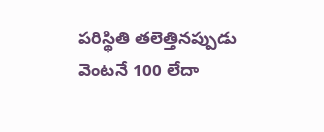పరిస్థితి తలెత్తినప్పుడు వెంటనే 100 లేదా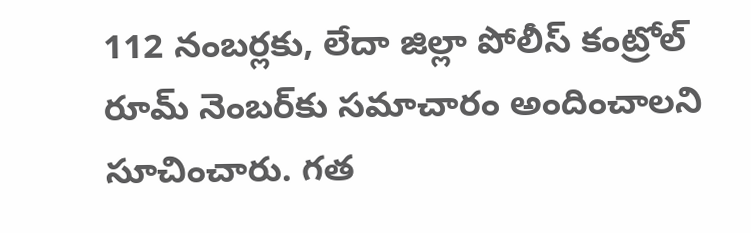112 నంబర్లకు, లేదా జిల్లా పోలీస్ కంట్రోల్ రూమ్ నెంబర్‌కు సమాచారం అందించాలని సూచించారు. గత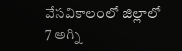వేసవికాలంలో జిల్లాలో 7 అగ్ని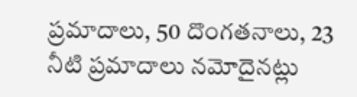ప్రమాదాలు, 50 దొంగతనాలు, 23 నీటి ప్రమాదాలు నమోదైనట్లు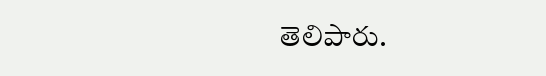తెలిపారు.